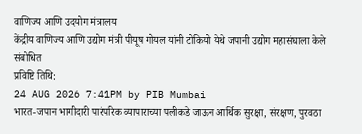वाणिज्य आणि उदयोग मंत्रालय
केंद्रीय वाणिज्य आणि उद्योग मंत्री पीयूष गोयल यांनी टोकियो येथे जपानी उद्योग महासंघाला केले संबोधित
प्रविष्टि तिथि:
24 AUG 2026 7:41PM by PIB Mumbai
भारत-जपान भागीदारी पारंपरिक व्यापाराच्या पलीकडे जाऊन आर्थिक सुरक्षा, संरक्षण, पुरवठा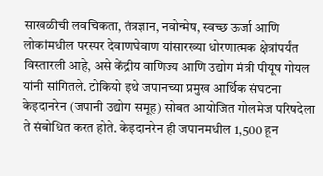साखळीची लवचिकता, तंत्रज्ञान, नवोन्मेष, स्वच्छ ऊर्जा आणि लोकांमधील परस्पर देवाणघेवाण यांसारख्या धोरणात्मक क्षेत्रांपर्यंत विस्तारली आहे, असे केंद्रीय वाणिज्य आणि उद्योग मंत्री पीयूष गोयल यांनी सांगितले. टोकियो इथे जपानच्या प्रमुख आर्थिक संघटना केइदानरेन (जपानी उद्योग समूह) सोबत आयोजित गोलमेज परिषदेला ते संबोधित करत होते. केइदानरेन ही जपानमधील 1,500 हून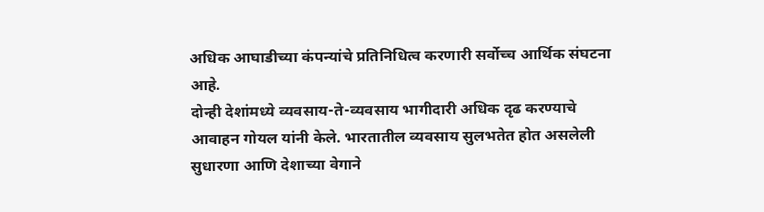अधिक आघाडीच्या कंपन्यांचे प्रतिनिधित्व करणारी सर्वोच्च आर्थिक संघटना आहे.
दोन्ही देशांमध्ये व्यवसाय-ते-व्यवसाय भागीदारी अधिक दृढ करण्याचे आवाहन गोयल यांनी केले. भारतातील व्यवसाय सुलभतेत होत असलेली सुधारणा आणि देशाच्या वेगाने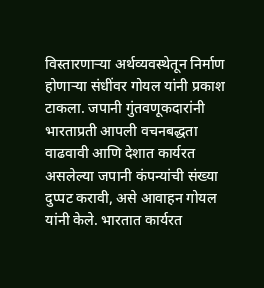विस्तारणाऱ्या अर्थव्यवस्थेतून निर्माण होणाऱ्या संधींवर गोयल यांनी प्रकाश टाकला. जपानी गुंतवणूकदारांनी भारताप्रती आपली वचनबद्धता वाढवावी आणि देशात कार्यरत असलेल्या जपानी कंपन्यांची संख्या दुप्पट करावी, असे आवाहन गोयल यांनी केले. भारतात कार्यरत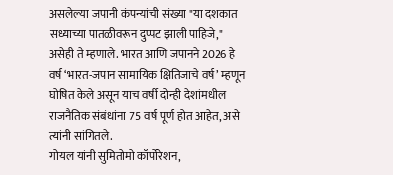असलेल्या जपानी कंपन्यांची संख्या "या दशकात सध्याच्या पातळीवरून दुप्पट झाली पाहिजे," असेही ते म्हणाले. भारत आणि जपानने 2026 हे वर्ष ‘भारत-जपान सामायिक क्षितिजाचे वर्ष’ म्हणून घोषित केले असून याच वर्षी दोन्ही देशांमधील राजनैतिक संबंधांना 75 वर्ष पूर्ण होत आहेत, असे त्यांनी सांगितले.
गोयल यांनी सुमितोमो कॉर्पोरेशन,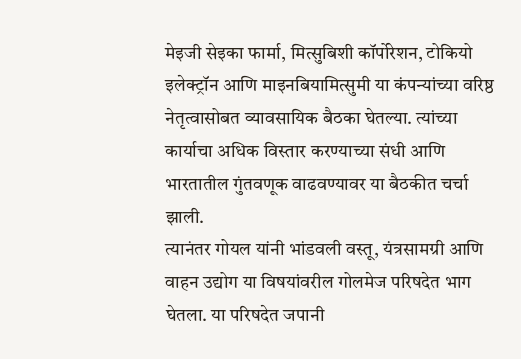मेइजी सेइका फार्मा, मित्सुबिशी कॉर्पोरेशन, टोकियो इलेक्ट्रॉन आणि माइनबियामित्सुमी या कंपन्यांच्या वरिष्ठ नेतृत्वासोबत व्यावसायिक बैठका घेतल्या. त्यांच्या कार्याचा अधिक विस्तार करण्याच्या संधी आणि भारतातील गुंतवणूक वाढवण्यावर या बैठकीत चर्चा झाली.
त्यानंतर गोयल यांनी भांडवली वस्तू, यंत्रसामग्री आणि वाहन उद्योग या विषयांवरील गोलमेज परिषदेत भाग घेतला. या परिषदेत जपानी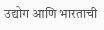उद्योग आणि भारताची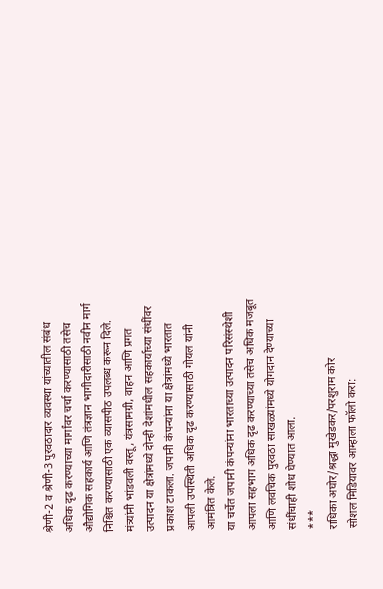श्रेणी-2 व श्रेणी-3 पुरवठादार व्यवस्था यांच्यातील संबंध अधिक दृढ करण्याच्या मार्गांवर चर्चा करण्यासाठी तसेच औद्योगिक सहकार्य आणि तंत्रज्ञान भागीदारीसाठी नवीन मार्ग निश्चित करण्यासाठी एक व्यासपीठ उपलब्ध करून दिले.
मंत्र्यांनी भांडवली वस्तू, यंत्रसामग्री, वाहन आणि प्रगत उत्पादन या क्षेत्रांमध्ये दोन्ही देशांमधील सहकार्याच्या संधींवर प्रकाश टाकला. जपानी कंपन्यांना या क्षेत्रांमध्ये भारतात आपली उपस्थिती अधिक दृढ करण्यासाठी गोयल यांनी आमंत्रित केले.
या चर्चेत जपानी कंपन्यांना भारताच्या उत्पादन परिसंस्थेशी आपला सहभाग अधिक दृढ करण्याच्या तसेच अधिक मजबूत आणि लवचिक पुरवठा साखळ्यांमध्ये योगदान देण्याच्या संधींचाही शोध घेण्यात आला.
***
राधिका अघोर/श्रद्धा मुखेडकर/परशुराम कोर
सोशल मिडियावर आम्हाला फॉलो करा: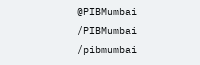@PIBMumbai
/PIBMumbai
/pibmumbai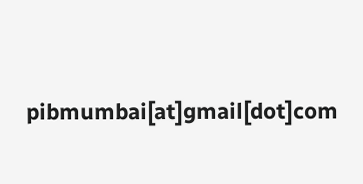pibmumbai[at]gmail[dot]com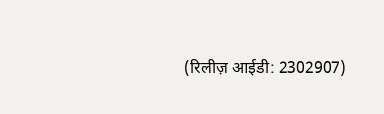(रिलीज़ आईडी: 2302907)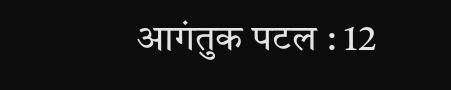आगंतुक पटल : 12